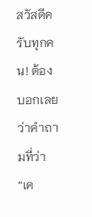สวัสดีครับทุกคน! ต้องบอกเลยว่าคำถามที่ว่า “เค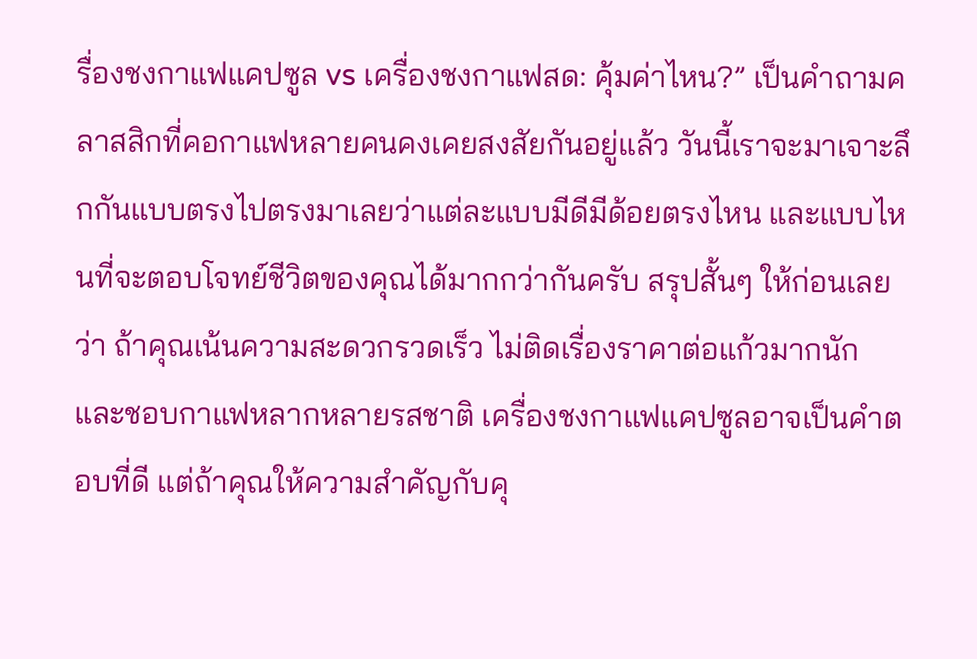รื่องชงกาแฟแคปซูล vs เครื่องชงกาแฟสด: คุ้มค่าไหน?” เป็นคำถามคลาสสิกที่คอกาแฟหลายคนคงเคยสงสัยกันอยู่แล้ว วันนี้เราจะมาเจาะลึกกันแบบตรงไปตรงมาเลยว่าแต่ละแบบมีดีมีด้อยตรงไหน และแบบไหนที่จะตอบโจทย์ชีวิตของคุณได้มากกว่ากันครับ สรุปสั้นๆ ให้ก่อนเลยว่า ถ้าคุณเน้นความสะดวกรวดเร็ว ไม่ติดเรื่องราคาต่อแก้วมากนัก และชอบกาแฟหลากหลายรสชาติ เครื่องชงกาแฟแคปซูลอาจเป็นคำตอบที่ดี แต่ถ้าคุณให้ความสำคัญกับคุ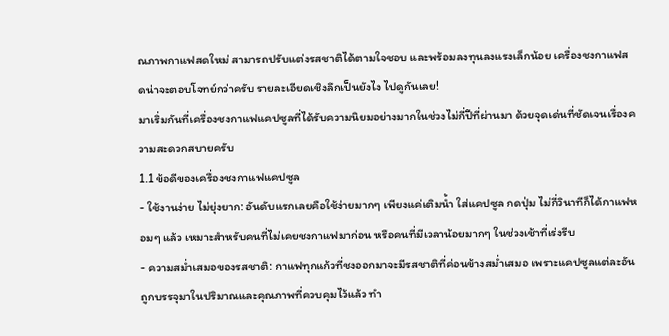ณภาพกาแฟสดใหม่ สามารถปรับแต่งรสชาติได้ตามใจชอบ และพร้อมลงทุนลงแรงเล็กน้อย เครื่องชงกาแฟสดน่าจะตอบโจทย์กว่าครับ รายละเอียดเชิงลึกเป็นยังไง ไปดูกันเลย!
มาเริ่มกันที่เครื่องชงกาแฟแคปซูลที่ได้รับความนิยมอย่างมากในช่วงไม่กี่ปีที่ผ่านมา ด้วยจุดเด่นที่ชัดเจนเรื่องความสะดวกสบายครับ
1.1 ข้อดีของเครื่องชงกาแฟแคปซูล
- ใช้งานง่าย ไม่ยุ่งยาก: อันดับแรกเลยคือใช้ง่ายมากๆ เพียงแค่เติมน้ำ ใส่แคปซูล กดปุ่ม ไม่กี่วินาทีก็ได้กาแฟหอมๆ แล้ว เหมาะสำหรับคนที่ไม่เคยชงกาแฟมาก่อน หรือคนที่มีเวลาน้อยมากๆ ในช่วงเช้าที่เร่งรีบ
- ความสม่ำเสมอของรสชาติ: กาแฟทุกแก้วที่ชงออกมาจะมีรสชาติที่ค่อนข้างสม่ำเสมอ เพราะแคปซูลแต่ละอันถูกบรรจุมาในปริมาณและคุณภาพที่ควบคุมไว้แล้ว ทำ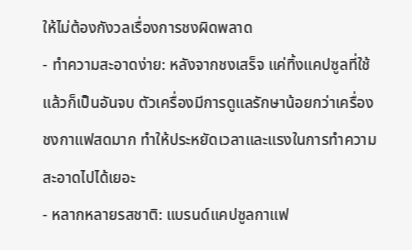ให้ไม่ต้องกังวลเรื่องการชงผิดพลาด
- ทำความสะอาดง่าย: หลังจากชงเสร็จ แค่ทิ้งแคปซูลที่ใช้แล้วก็เป็นอันจบ ตัวเครื่องมีการดูแลรักษาน้อยกว่าเครื่องชงกาแฟสดมาก ทำให้ประหยัดเวลาและแรงในการทำความสะอาดไปได้เยอะ
- หลากหลายรสชาติ: แบรนด์แคปซูลกาแฟ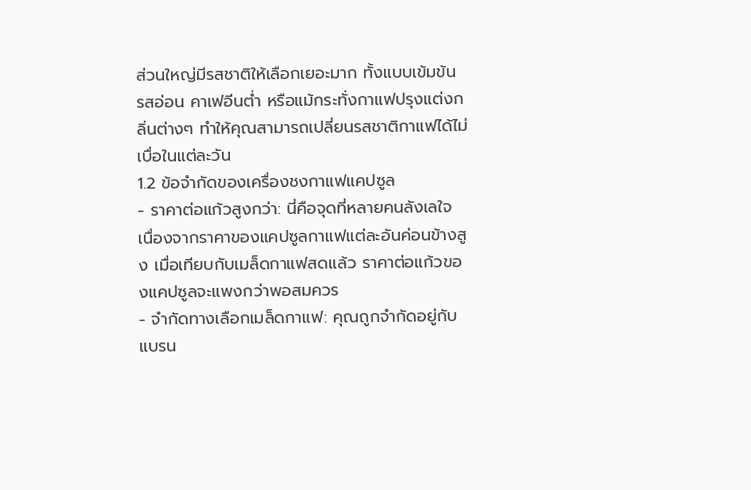ส่วนใหญ่มีรสชาติให้เลือกเยอะมาก ทั้งแบบเข้มข้น รสอ่อน คาเฟอีนต่ำ หรือแม้กระทั่งกาแฟปรุงแต่งกลิ่นต่างๆ ทำให้คุณสามารถเปลี่ยนรสชาติกาแฟได้ไม่เบื่อในแต่ละวัน
1.2 ข้อจำกัดของเครื่องชงกาแฟแคปซูล
- ราคาต่อแก้วสูงกว่า: นี่คือจุดที่หลายคนลังเลใจ เนื่องจากราคาของแคปซูลกาแฟแต่ละอันค่อนข้างสูง เมื่อเทียบกับเมล็ดกาแฟสดแล้ว ราคาต่อแก้วของแคปซูลจะแพงกว่าพอสมควร
- จำกัดทางเลือกเมล็ดกาแฟ: คุณถูกจำกัดอยู่กับแบรน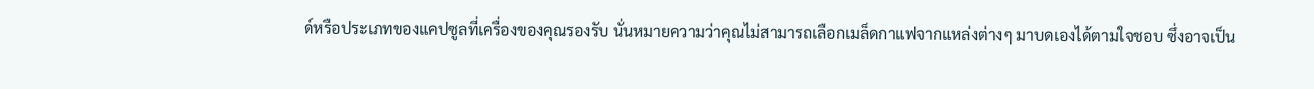ด์หรือประเภทของแคปซูลที่เครื่องของคุณรองรับ นั่นหมายความว่าคุณไม่สามารถเลือกเมล็ดกาแฟจากแหล่งต่างๆ มาบดเองได้ตามใจชอบ ซึ่งอาจเป็น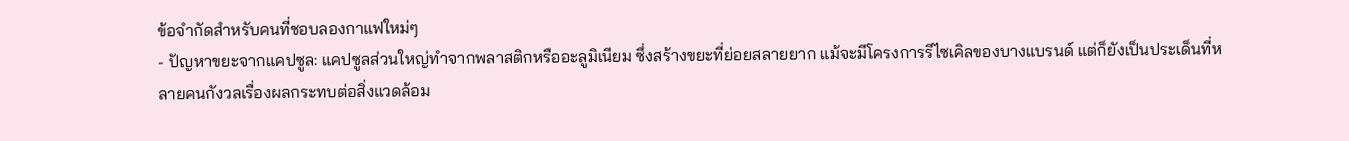ข้อจำกัดสำหรับคนที่ชอบลองกาแฟใหม่ๆ
- ปัญหาขยะจากแคปซูล: แคปซูลส่วนใหญ่ทำจากพลาสติกหรืออะลูมิเนียม ซึ่งสร้างขยะที่ย่อยสลายยาก แม้จะมีโครงการรีไซเคิลของบางแบรนด์ แต่ก็ยังเป็นประเด็นที่หลายคนกังวลเรื่องผลกระทบต่อสิ่งแวดล้อม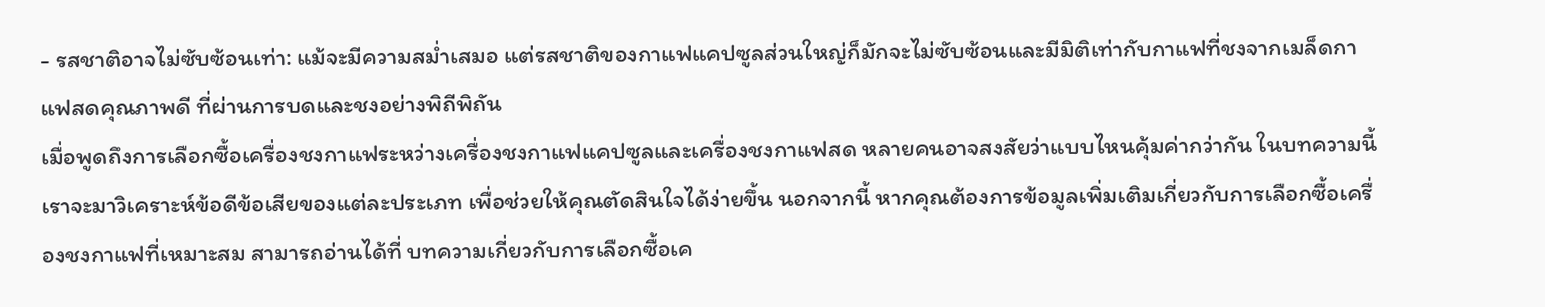- รสชาติอาจไม่ซับซ้อนเท่า: แม้จะมีความสม่ำเสมอ แต่รสชาติของกาแฟแคปซูลส่วนใหญ่ก็มักจะไม่ซับซ้อนและมีมิติเท่ากับกาแฟที่ชงจากเมล็ดกาแฟสดคุณภาพดี ที่ผ่านการบดและชงอย่างพิถีพิถัน
เมื่อพูดถึงการเลือกซื้อเครื่องชงกาแฟระหว่างเครื่องชงกาแฟแคปซูลและเครื่องชงกาแฟสด หลายคนอาจสงสัยว่าแบบไหนคุ้มค่ากว่ากัน ในบทความนี้เราจะมาวิเคราะห์ข้อดีข้อเสียของแต่ละประเภท เพื่อช่วยให้คุณตัดสินใจได้ง่ายขึ้น นอกจากนี้ หากคุณต้องการข้อมูลเพิ่มเติมเกี่ยวกับการเลือกซื้อเครื่องชงกาแฟที่เหมาะสม สามารถอ่านได้ที่ บทความเกี่ยวกับการเลือกซื้อเค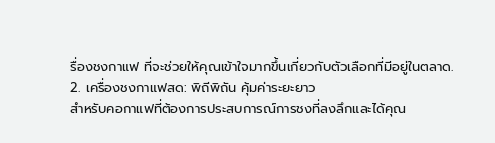รื่องชงกาแฟ ที่จะช่วยให้คุณเข้าใจมากขึ้นเกี่ยวกับตัวเลือกที่มีอยู่ในตลาด.
2. เครื่องชงกาแฟสด: พิถีพิถัน คุ้มค่าระยะยาว
สำหรับคอกาแฟที่ต้องการประสบการณ์การชงที่ลงลึกและได้คุณ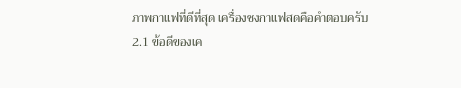ภาพกาแฟที่ดีที่สุด เครื่องชงกาแฟสดคือคำตอบครับ
2.1 ข้อดีของเค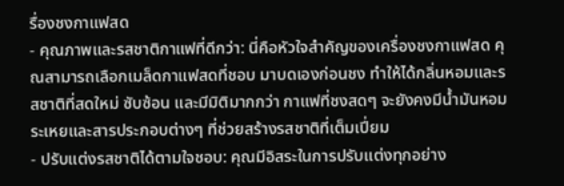รื่องชงกาแฟสด
- คุณภาพและรสชาติกาแฟที่ดีกว่า: นี่คือหัวใจสำคัญของเครื่องชงกาแฟสด คุณสามารถเลือกเมล็ดกาแฟสดที่ชอบ มาบดเองก่อนชง ทำให้ได้กลิ่นหอมและรสชาติที่สดใหม่ ซับซ้อน และมีมิติมากกว่า กาแฟที่ชงสดๆ จะยังคงมีน้ำมันหอมระเหยและสารประกอบต่างๆ ที่ช่วยสร้างรสชาติที่เต็มเปี่ยม
- ปรับแต่งรสชาติได้ตามใจชอบ: คุณมีอิสระในการปรับแต่งทุกอย่าง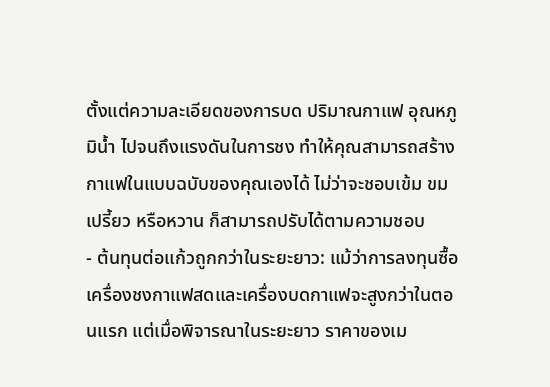ตั้งแต่ความละเอียดของการบด ปริมาณกาแฟ อุณหภูมิน้ำ ไปจนถึงแรงดันในการชง ทำให้คุณสามารถสร้างกาแฟในแบบฉบับของคุณเองได้ ไม่ว่าจะชอบเข้ม ขม เปรี้ยว หรือหวาน ก็สามารถปรับได้ตามความชอบ
- ต้นทุนต่อแก้วถูกกว่าในระยะยาว: แม้ว่าการลงทุนซื้อเครื่องชงกาแฟสดและเครื่องบดกาแฟจะสูงกว่าในตอนแรก แต่เมื่อพิจารณาในระยะยาว ราคาของเม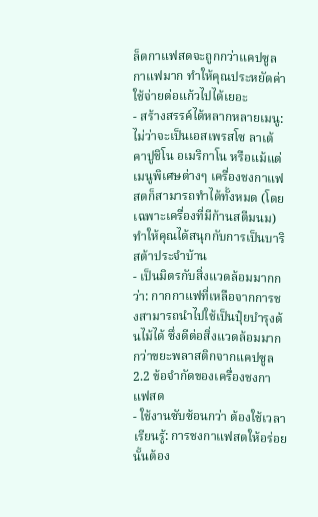ล็ดกาแฟสดจะถูกกว่าแคปซูลกาแฟมาก ทำให้คุณประหยัดค่าใช้จ่ายต่อแก้วไปได้เยอะ
- สร้างสรรค์ได้หลากหลายเมนู: ไม่ว่าจะเป็นเอสเพรสโซ ลาเต้ คาปูชิโน อเมริกาโน หรือแม้แต่เมนูพิเศษต่างๆ เครื่องชงกาแฟสดก็สามารถทำได้ทั้งหมด (โดยเฉพาะเครื่องที่มีก้านสตีมนม) ทำให้คุณได้สนุกกับการเป็นบาริสต้าประจำบ้าน
- เป็นมิตรกับสิ่งแวดล้อมมากกว่า: กากกาแฟที่เหลือจากการชงสามารถนำไปใช้เป็นปุ๋ยบำรุงต้นไม้ได้ ซึ่งดีต่อสิ่งแวดล้อมมากกว่าขยะพลาสติกจากแคปซูล
2.2 ข้อจำกัดของเครื่องชงกาแฟสด
- ใช้งานซับซ้อนกว่า ต้องใช้เวลาเรียนรู้: การชงกาแฟสดให้อร่อยนั้นต้อง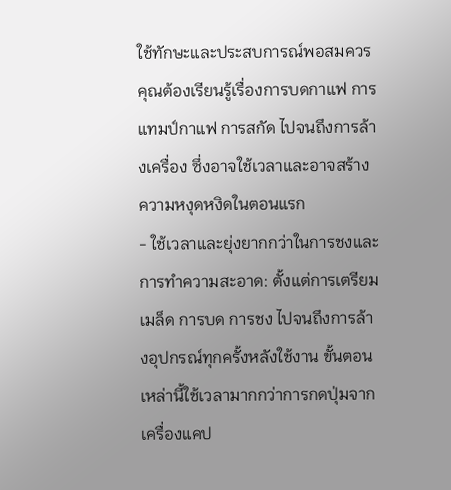ใช้ทักษะและประสบการณ์พอสมควร คุณต้องเรียนรู้เรื่องการบดกาแฟ การแทมป์กาแฟ การสกัด ไปจนถึงการล้างเครื่อง ซึ่งอาจใช้เวลาและอาจสร้างความหงุดหงิดในตอนแรก
- ใช้เวลาและยุ่งยากกว่าในการชงและการทำความสะอาด: ตั้งแต่การเตรียมเมล็ด การบด การชง ไปจนถึงการล้างอุปกรณ์ทุกครั้งหลังใช้งาน ขั้นตอนเหล่านี้ใช้เวลามากกว่าการกดปุ่มจากเครื่องแคป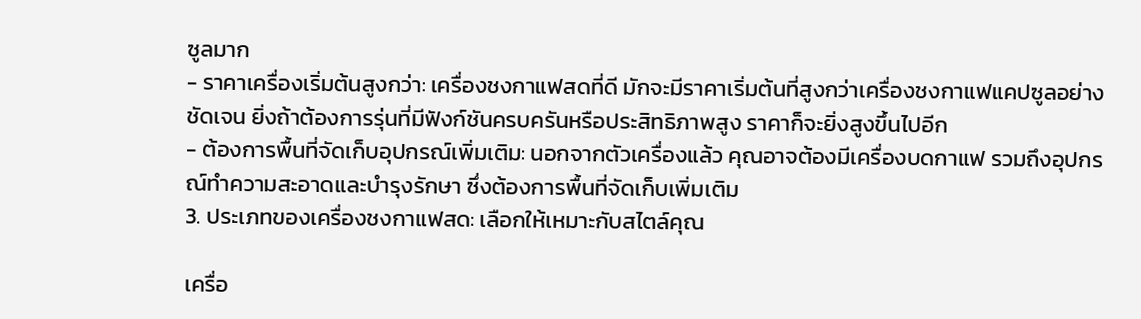ซูลมาก
- ราคาเครื่องเริ่มต้นสูงกว่า: เครื่องชงกาแฟสดที่ดี มักจะมีราคาเริ่มต้นที่สูงกว่าเครื่องชงกาแฟแคปซูลอย่างชัดเจน ยิ่งถ้าต้องการรุ่นที่มีฟังก์ชันครบครันหรือประสิทธิภาพสูง ราคาก็จะยิ่งสูงขึ้นไปอีก
- ต้องการพื้นที่จัดเก็บอุปกรณ์เพิ่มเติม: นอกจากตัวเครื่องแล้ว คุณอาจต้องมีเครื่องบดกาแฟ รวมถึงอุปกรณ์ทำความสะอาดและบำรุงรักษา ซึ่งต้องการพื้นที่จัดเก็บเพิ่มเติม
3. ประเภทของเครื่องชงกาแฟสด: เลือกให้เหมาะกับสไตล์คุณ

เครื่อ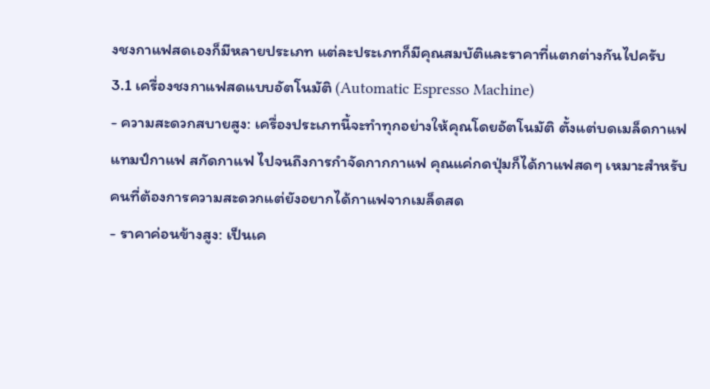งชงกาแฟสดเองก็มีหลายประเภท แต่ละประเภทก็มีคุณสมบัติและราคาที่แตกต่างกันไปครับ
3.1 เครื่องชงกาแฟสดแบบอัตโนมัติ (Automatic Espresso Machine)
- ความสะดวกสบายสูง: เครื่องประเภทนี้จะทำทุกอย่างให้คุณโดยอัตโนมัติ ตั้งแต่บดเมล็ดกาแฟ แทมป์กาแฟ สกัดกาแฟ ไปจนถึงการกำจัดกากกาแฟ คุณแค่กดปุ่มก็ได้กาแฟสดๆ เหมาะสำหรับคนที่ต้องการความสะดวกแต่ยังอยากได้กาแฟจากเมล็ดสด
- ราคาค่อนข้างสูง: เป็นเค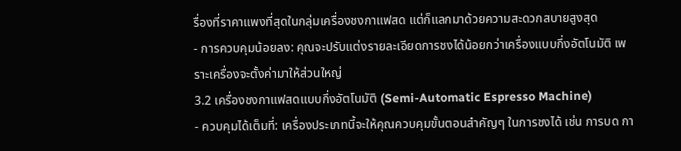รื่องที่ราคาแพงที่สุดในกลุ่มเครื่องชงกาแฟสด แต่ก็แลกมาด้วยความสะดวกสบายสูงสุด
- การควบคุมน้อยลง: คุณจะปรับแต่งรายละเอียดการชงได้น้อยกว่าเครื่องแบบกึ่งอัตโนมัติ เพราะเครื่องจะตั้งค่ามาให้ส่วนใหญ่
3.2 เครื่องชงกาแฟสดแบบกึ่งอัตโนมัติ (Semi-Automatic Espresso Machine)
- ควบคุมได้เต็มที่: เครื่องประเภทนี้จะให้คุณควบคุมขั้นตอนสำคัญๆ ในการชงได้ เช่น การบด กา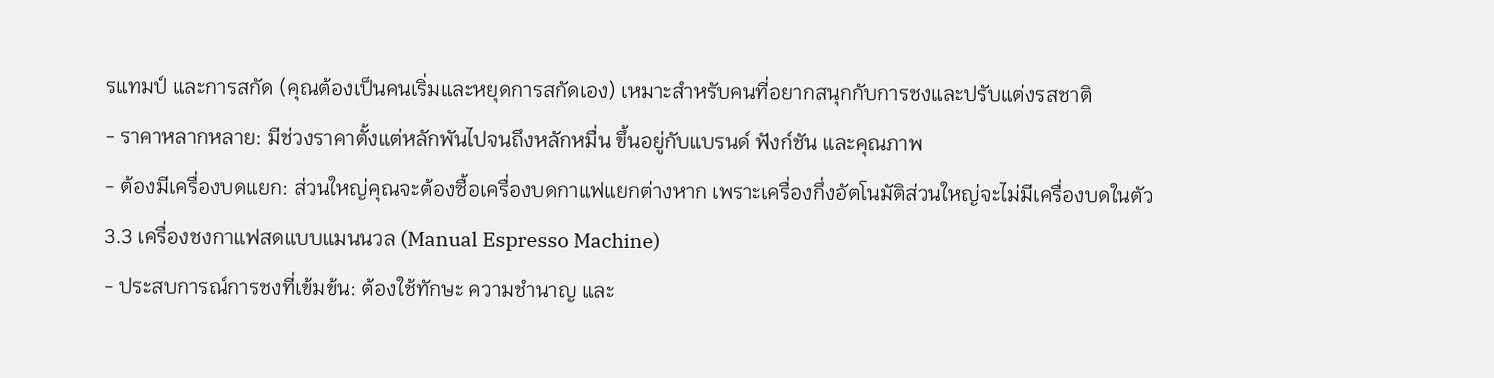รแทมป์ และการสกัด (คุณต้องเป็นคนเริ่มและหยุดการสกัดเอง) เหมาะสำหรับคนที่อยากสนุกกับการชงและปรับแต่งรสชาติ
- ราคาหลากหลาย: มีช่วงราคาตั้งแต่หลักพันไปจนถึงหลักหมื่น ขึ้นอยู่กับแบรนด์ ฟังก์ชัน และคุณภาพ
- ต้องมีเครื่องบดแยก: ส่วนใหญ่คุณจะต้องซื้อเครื่องบดกาแฟแยกต่างหาก เพราะเครื่องกึ่งอัตโนมัติส่วนใหญ่จะไม่มีเครื่องบดในตัว
3.3 เครื่องชงกาแฟสดแบบแมนนวล (Manual Espresso Machine)
- ประสบการณ์การชงที่เข้มข้น: ต้องใช้ทักษะ ความชำนาญ และ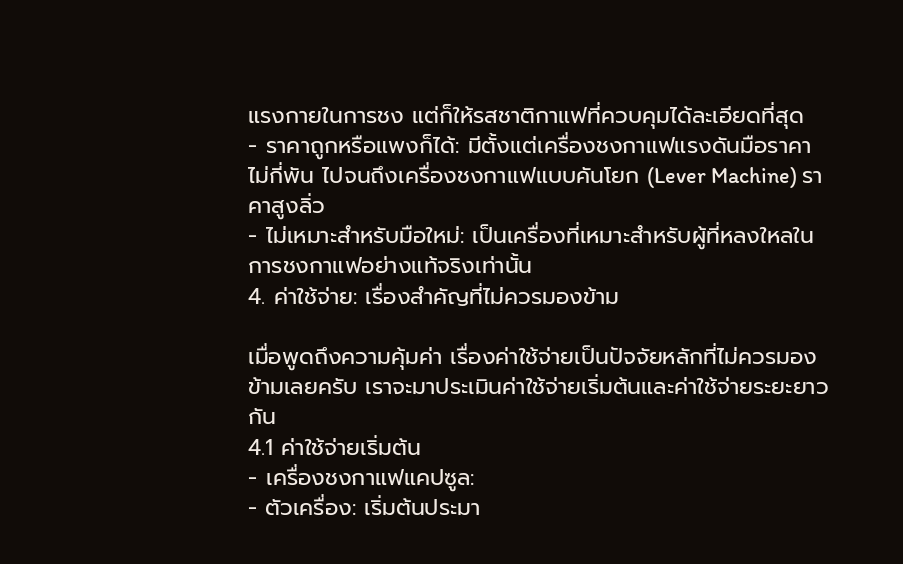แรงกายในการชง แต่ก็ให้รสชาติกาแฟที่ควบคุมได้ละเอียดที่สุด
- ราคาถูกหรือแพงก็ได้: มีตั้งแต่เครื่องชงกาแฟแรงดันมือราคาไม่กี่พัน ไปจนถึงเครื่องชงกาแฟแบบคันโยก (Lever Machine) ราคาสูงลิ่ว
- ไม่เหมาะสำหรับมือใหม่: เป็นเครื่องที่เหมาะสำหรับผู้ที่หลงใหลในการชงกาแฟอย่างแท้จริงเท่านั้น
4. ค่าใช้จ่าย: เรื่องสำคัญที่ไม่ควรมองข้าม

เมื่อพูดถึงความคุ้มค่า เรื่องค่าใช้จ่ายเป็นปัจจัยหลักที่ไม่ควรมองข้ามเลยครับ เราจะมาประเมินค่าใช้จ่ายเริ่มต้นและค่าใช้จ่ายระยะยาวกัน
4.1 ค่าใช้จ่ายเริ่มต้น
- เครื่องชงกาแฟแคปซูล:
- ตัวเครื่อง: เริ่มต้นประมา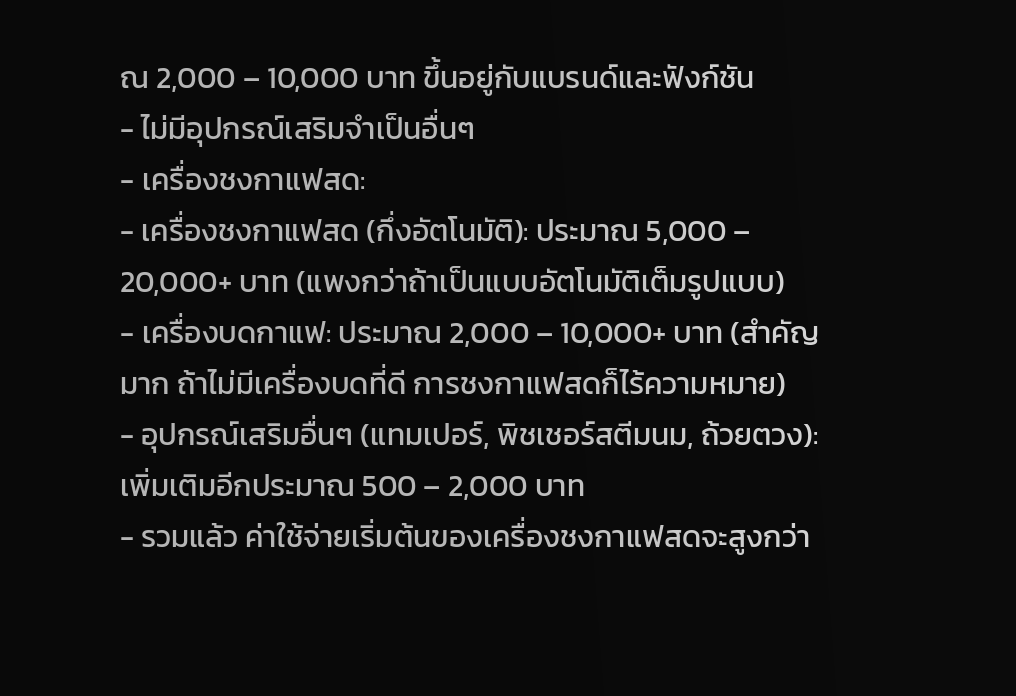ณ 2,000 – 10,000 บาท ขึ้นอยู่กับแบรนด์และฟังก์ชัน
- ไม่มีอุปกรณ์เสริมจำเป็นอื่นๆ
- เครื่องชงกาแฟสด:
- เครื่องชงกาแฟสด (กึ่งอัตโนมัติ): ประมาณ 5,000 – 20,000+ บาท (แพงกว่าถ้าเป็นแบบอัตโนมัติเต็มรูปแบบ)
- เครื่องบดกาแฟ: ประมาณ 2,000 – 10,000+ บาท (สำคัญมาก ถ้าไม่มีเครื่องบดที่ดี การชงกาแฟสดก็ไร้ความหมาย)
- อุปกรณ์เสริมอื่นๆ (แทมเปอร์, พิชเชอร์สตีมนม, ถ้วยตวง): เพิ่มเติมอีกประมาณ 500 – 2,000 บาท
- รวมแล้ว ค่าใช้จ่ายเริ่มต้นของเครื่องชงกาแฟสดจะสูงกว่า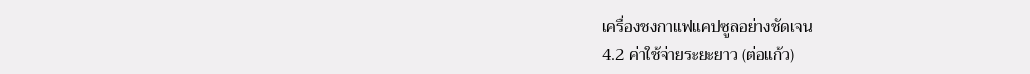เครื่องชงกาแฟแคปซูลอย่างชัดเจน
4.2 ค่าใช้จ่ายระยะยาว (ต่อแก้ว)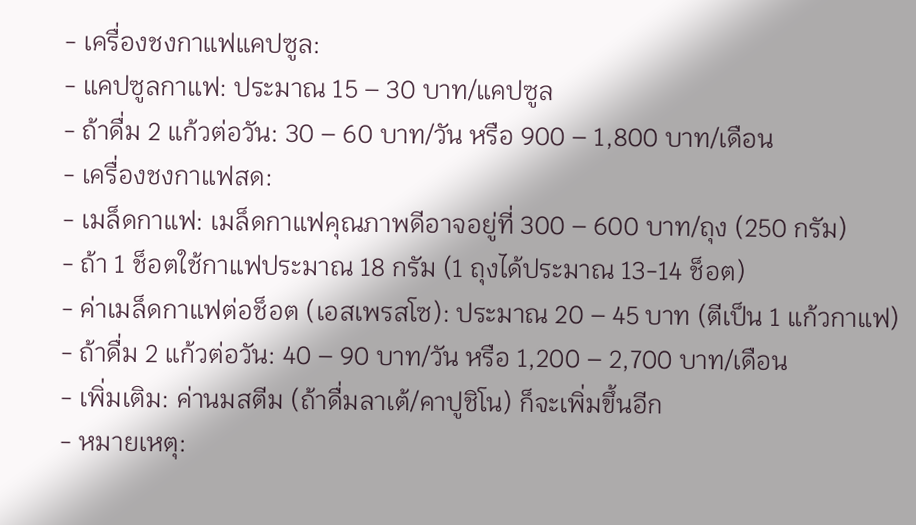- เครื่องชงกาแฟแคปซูล:
- แคปซูลกาแฟ: ประมาณ 15 – 30 บาท/แคปซูล
- ถ้าดื่ม 2 แก้วต่อวัน: 30 – 60 บาท/วัน หรือ 900 – 1,800 บาท/เดือน
- เครื่องชงกาแฟสด:
- เมล็ดกาแฟ: เมล็ดกาแฟคุณภาพดีอาจอยู่ที่ 300 – 600 บาท/ถุง (250 กรัม)
- ถ้า 1 ช็อตใช้กาแฟประมาณ 18 กรัม (1 ถุงได้ประมาณ 13-14 ช็อต)
- ค่าเมล็ดกาแฟต่อช็อต (เอสเพรสโซ): ประมาณ 20 – 45 บาท (ตีเป็น 1 แก้วกาแฟ)
- ถ้าดื่ม 2 แก้วต่อวัน: 40 – 90 บาท/วัน หรือ 1,200 – 2,700 บาท/เดือน
- เพิ่มเติม: ค่านมสตีม (ถ้าดื่มลาเต้/คาปูชิโน) ก็จะเพิ่มขึ้นอีก
- หมายเหตุ: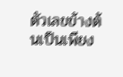ตัวเลขข้างต้นเป็นเพียง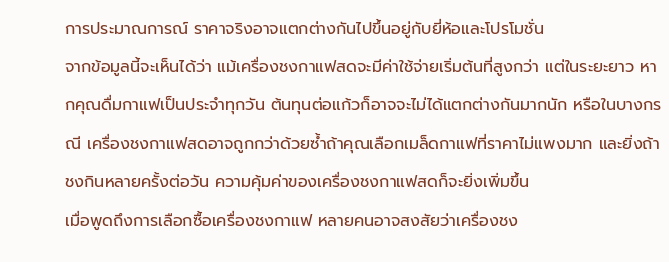การประมาณการณ์ ราคาจริงอาจแตกต่างกันไปขึ้นอยู่กับยี่ห้อและโปรโมชั่น
จากข้อมูลนี้จะเห็นได้ว่า แม้เครื่องชงกาแฟสดจะมีค่าใช้จ่ายเริ่มต้นที่สูงกว่า แต่ในระยะยาว หากคุณดื่มกาแฟเป็นประจำทุกวัน ต้นทุนต่อแก้วก็อาจจะไม่ได้แตกต่างกันมากนัก หรือในบางกรณี เครื่องชงกาแฟสดอาจถูกกว่าด้วยซ้ำถ้าคุณเลือกเมล็ดกาแฟที่ราคาไม่แพงมาก และยิ่งถ้าชงกินหลายครั้งต่อวัน ความคุ้มค่าของเครื่องชงกาแฟสดก็จะยิ่งเพิ่มขึ้น
เมื่อพูดถึงการเลือกซื้อเครื่องชงกาแฟ หลายคนอาจสงสัยว่าเครื่องชง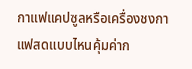กาแฟแคปซูลหรือเครื่องชงกาแฟสดแบบไหนคุ้มค่าก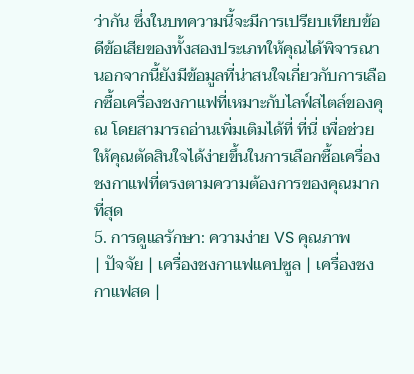ว่ากัน ซึ่งในบทความนี้จะมีการเปรียบเทียบข้อดีข้อเสียของทั้งสองประเภทให้คุณได้พิจารณา นอกจากนี้ยังมีข้อมูลที่น่าสนใจเกี่ยวกับการเลือกซื้อเครื่องชงกาแฟที่เหมาะกับไลฟ์สไตล์ของคุณ โดยสามารถอ่านเพิ่มเติมได้ที่ ที่นี่ เพื่อช่วยให้คุณตัดสินใจได้ง่ายขึ้นในการเลือกซื้อเครื่องชงกาแฟที่ตรงตามความต้องการของคุณมากที่สุด
5. การดูแลรักษา: ความง่าย VS คุณภาพ
| ปัจจัย | เครื่องชงกาแฟแคปซูล | เครื่องชงกาแฟสด |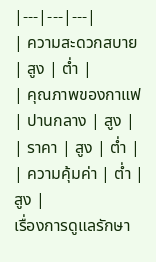|---|---|---|
| ความสะดวกสบาย | สูง | ต่ำ |
| คุณภาพของกาแฟ | ปานกลาง | สูง |
| ราคา | สูง | ต่ำ |
| ความคุ้มค่า | ต่ำ | สูง |
เรื่องการดูแลรักษา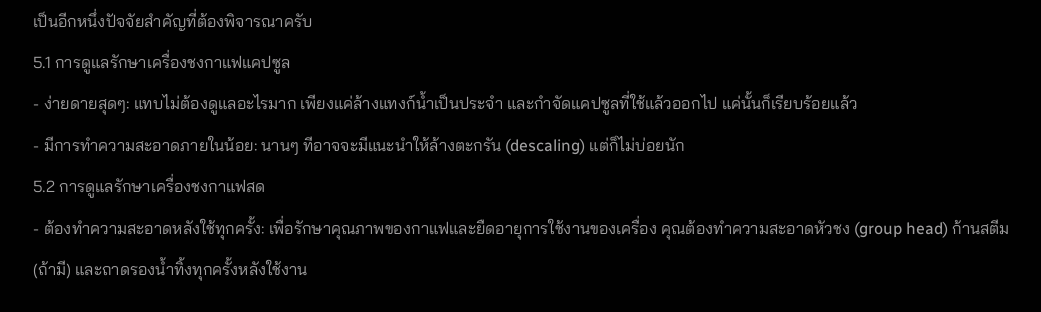เป็นอีกหนึ่งปัจจัยสำคัญที่ต้องพิจารณาครับ
5.1 การดูแลรักษาเครื่องชงกาแฟแคปซูล
- ง่ายดายสุดๆ: แทบไม่ต้องดูแลอะไรมาก เพียงแค่ล้างแทงก์น้ำเป็นประจำ และกำจัดแคปซูลที่ใช้แล้วออกไป แค่นั้นก็เรียบร้อยแล้ว
- มีการทำความสะอาดภายในน้อย: นานๆ ทีอาจจะมีแนะนำให้ล้างตะกรัน (descaling) แต่ก็ไม่บ่อยนัก
5.2 การดูแลรักษาเครื่องชงกาแฟสด
- ต้องทำความสะอาดหลังใช้ทุกครั้ง: เพื่อรักษาคุณภาพของกาแฟและยืดอายุการใช้งานของเครื่อง คุณต้องทำความสะอาดหัวชง (group head) ก้านสตีม (ถ้ามี) และถาดรองน้ำทิ้งทุกครั้งหลังใช้งาน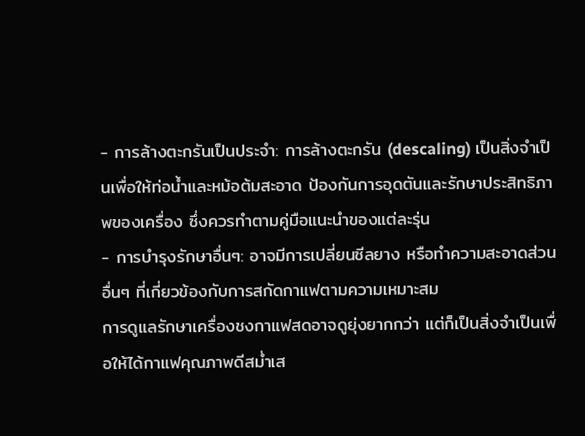- การล้างตะกรันเป็นประจำ: การล้างตะกรัน (descaling) เป็นสิ่งจำเป็นเพื่อให้ท่อน้ำและหม้อต้มสะอาด ป้องกันการอุดตันและรักษาประสิทธิภาพของเครื่อง ซึ่งควรทำตามคู่มือแนะนำของแต่ละรุ่น
- การบำรุงรักษาอื่นๆ: อาจมีการเปลี่ยนซีลยาง หรือทำความสะอาดส่วนอื่นๆ ที่เกี่ยวข้องกับการสกัดกาแฟตามความเหมาะสม
การดูแลรักษาเครื่องชงกาแฟสดอาจดูยุ่งยากกว่า แต่ก็เป็นสิ่งจำเป็นเพื่อให้ได้กาแฟคุณภาพดีสม่ำเส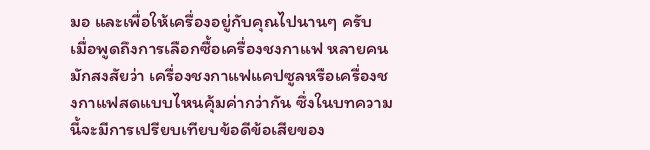มอ และเพื่อให้เครื่องอยู่กับคุณไปนานๆ ครับ
เมื่อพูดถึงการเลือกซื้อเครื่องชงกาแฟ หลายคนมักสงสัยว่า เครื่องชงกาแฟแคปซูลหรือเครื่องชงกาแฟสดแบบไหนคุ้มค่ากว่ากัน ซึ่งในบทความนี้จะมีการเปรียบเทียบข้อดีข้อเสียของ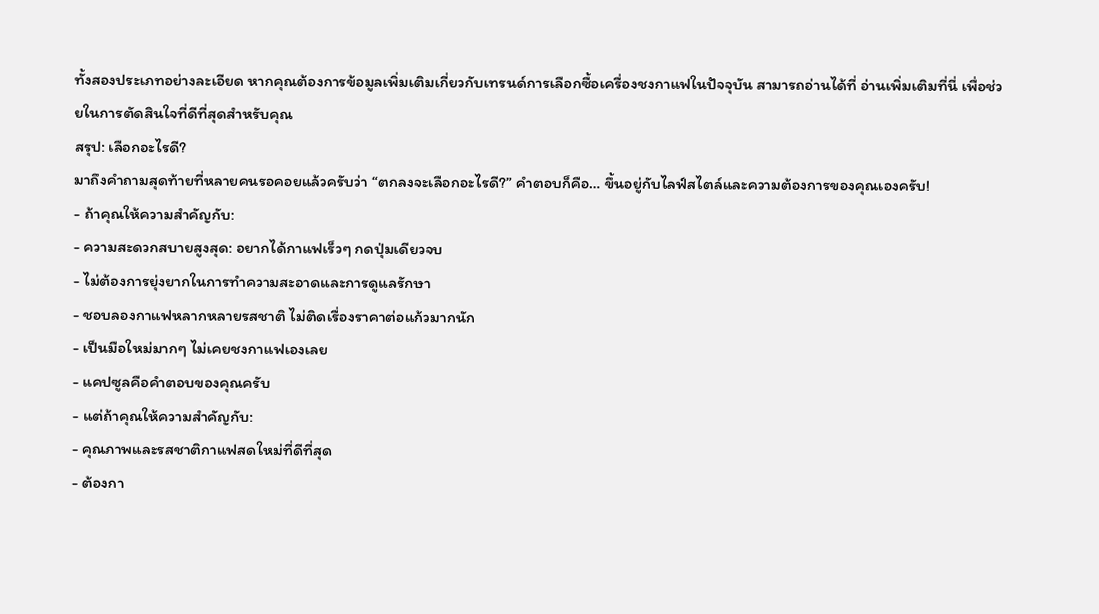ทั้งสองประเภทอย่างละเอียด หากคุณต้องการข้อมูลเพิ่มเติมเกี่ยวกับเทรนด์การเลือกซื้อเครื่องชงกาแฟในปัจจุบัน สามารถอ่านได้ที่ อ่านเพิ่มเติมที่นี่ เพื่อช่วยในการตัดสินใจที่ดีที่สุดสำหรับคุณ
สรุป: เลือกอะไรดี?
มาถึงคำถามสุดท้ายที่หลายคนรอคอยแล้วครับว่า “ตกลงจะเลือกอะไรดี?” คำตอบก็คือ… ขึ้นอยู่กับไลฟ์สไตล์และความต้องการของคุณเองครับ!
- ถ้าคุณให้ความสำคัญกับ:
- ความสะดวกสบายสูงสุด: อยากได้กาแฟเร็วๆ กดปุ่มเดียวจบ
- ไม่ต้องการยุ่งยากในการทำความสะอาดและการดูแลรักษา
- ชอบลองกาแฟหลากหลายรสชาติ ไม่ติดเรื่องราคาต่อแก้วมากนัก
- เป็นมือใหม่มากๆ ไม่เคยชงกาแฟเองเลย
- แคปซูลคือคำตอบของคุณครับ
- แต่ถ้าคุณให้ความสำคัญกับ:
- คุณภาพและรสชาติกาแฟสดใหม่ที่ดีที่สุด
- ต้องกา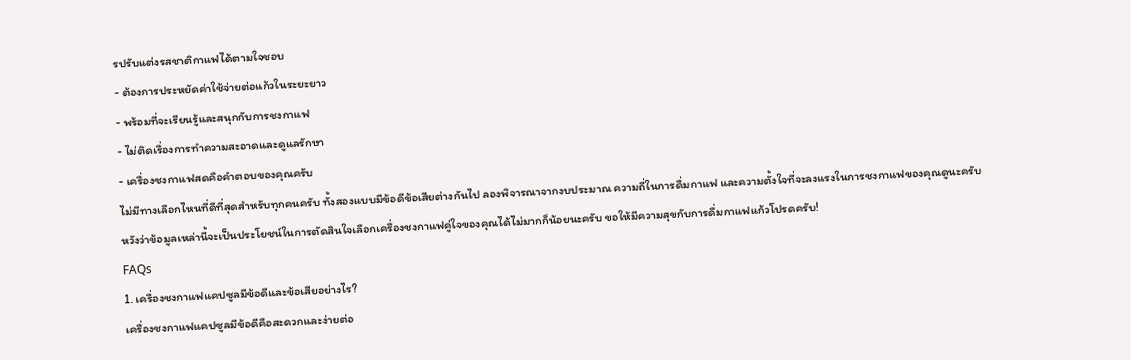รปรับแต่งรสชาติกาแฟได้ตามใจชอบ
- ต้องการประหยัดค่าใช้จ่ายต่อแก้วในระยะยาว
- พร้อมที่จะเรียนรู้และสนุกกับการชงกาแฟ
- ไม่ติดเรื่องการทำความสะอาดและดูแลรักษา
- เครื่องชงกาแฟสดคือคำตอบของคุณครับ
ไม่มีทางเลือกไหนที่ดีที่สุดสำหรับทุกคนครับ ทั้งสองแบบมีข้อดีข้อเสียต่างกันไป ลองพิจารณาจากงบประมาณ ความถี่ในการดื่มกาแฟ และความตั้งใจที่จะลงแรงในการชงกาแฟของคุณดูนะครับ หวังว่าข้อมูลเหล่านี้จะเป็นประโยชน์ในการตัดสินใจเลือกเครื่องชงกาแฟคู่ใจของคุณได้ไม่มากก็น้อยนะครับ ขอให้มีความสุขกับการดื่มกาแฟแก้วโปรดครับ!
FAQs
1. เครื่องชงกาแฟแคปซูลมีข้อดีและข้อเสียอย่างไร?
เครื่องชงกาแฟแคปซูลมีข้อดีคือสะดวกและง่ายต่อ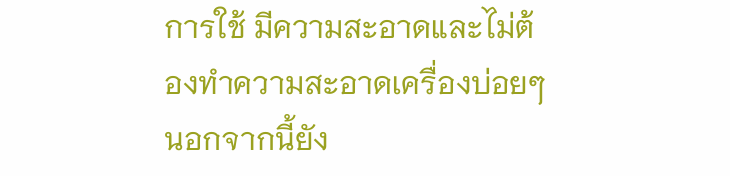การใช้ มีความสะอาดและไม่ต้องทำความสะอาดเครื่องบ่อยๆ นอกจากนี้ยัง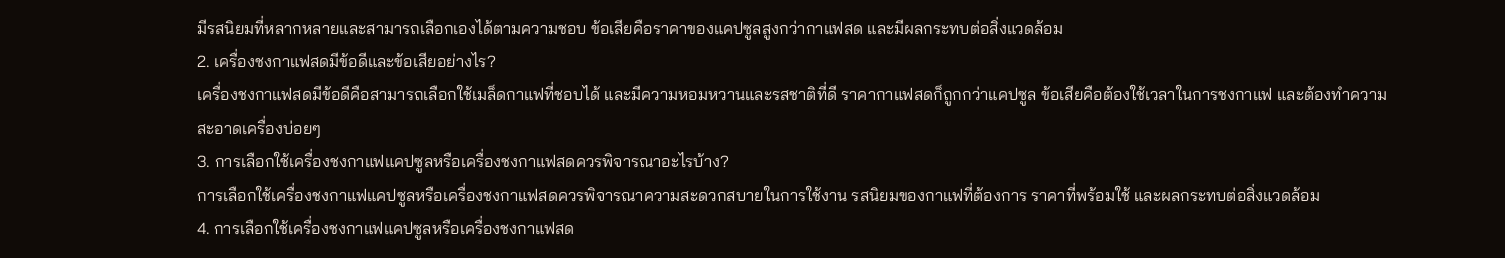มีรสนิยมที่หลากหลายและสามารถเลือกเองได้ตามความชอบ ข้อเสียคือราคาของแคปซูลสูงกว่ากาแฟสด และมีผลกระทบต่อสิ่งแวดล้อม
2. เครื่องชงกาแฟสดมีข้อดีและข้อเสียอย่างไร?
เครื่องชงกาแฟสดมีข้อดีคือสามารถเลือกใช้เมล็ดกาแฟที่ชอบได้ และมีความหอมหวานและรสชาติที่ดี ราคากาแฟสดก็ถูกกว่าแคปซูล ข้อเสียคือต้องใช้เวลาในการชงกาแฟ และต้องทำความสะอาดเครื่องบ่อยๆ
3. การเลือกใช้เครื่องชงกาแฟแคปซูลหรือเครื่องชงกาแฟสดควรพิจารณาอะไรบ้าง?
การเลือกใช้เครื่องชงกาแฟแคปซูลหรือเครื่องชงกาแฟสดควรพิจารณาความสะดวกสบายในการใช้งาน รสนิยมของกาแฟที่ต้องการ ราคาที่พร้อมใช้ และผลกระทบต่อสิ่งแวดล้อม
4. การเลือกใช้เครื่องชงกาแฟแคปซูลหรือเครื่องชงกาแฟสด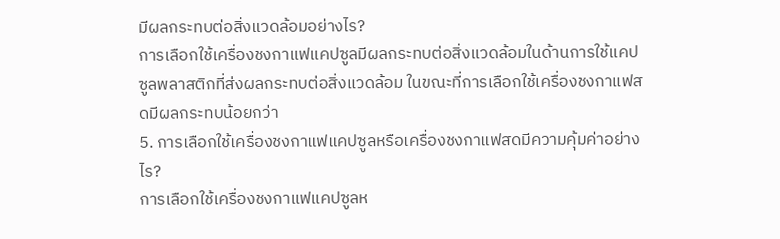มีผลกระทบต่อสิ่งแวดล้อมอย่างไร?
การเลือกใช้เครื่องชงกาแฟแคปซูลมีผลกระทบต่อสิ่งแวดล้อมในด้านการใช้แคปซูลพลาสติกที่ส่งผลกระทบต่อสิ่งแวดล้อม ในขณะที่การเลือกใช้เครื่องชงกาแฟสดมีผลกระทบน้อยกว่า
5. การเลือกใช้เครื่องชงกาแฟแคปซูลหรือเครื่องชงกาแฟสดมีความคุ้มค่าอย่างไร?
การเลือกใช้เครื่องชงกาแฟแคปซูลห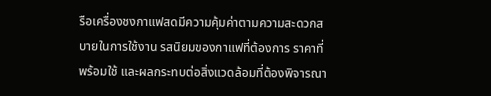รือเครื่องชงกาแฟสดมีความคุ้มค่าตามความสะดวกสบายในการใช้งาน รสนิยมของกาแฟที่ต้องการ ราคาที่พร้อมใช้ และผลกระทบต่อสิ่งแวดล้อมที่ต้องพิจารณา